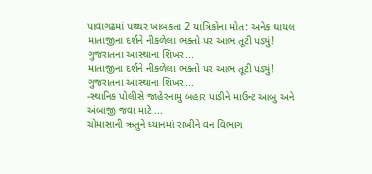પાવાગઢમાં પથ્થર ખાબકતા 2 યાત્રિકોના મોત: અનેક ઘાયલ
માતાજીના દર્શને નીકળેલા ભક્તો પર આભ તૂટી પડ્યું! ગુજરાતના આસ્થાના શિખર...
માતાજીના દર્શને નીકળેલા ભક્તો પર આભ તૂટી પડ્યું! ગુજરાતના આસ્થાના શિખર...
-સ્થાનિક પોલીસે જાહેરનામુ બહાર પાડીને માઉન્ટ આબુ અને અંબાજી જવા માટે ...
ચોમાસાની ઋતુને ધ્યાનમાં રાખીને વન વિભાગ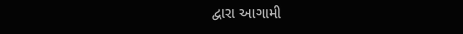દ્વારા આગામી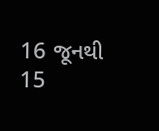16 જૂનથી 15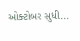ઓક્ટોબર સુધી...